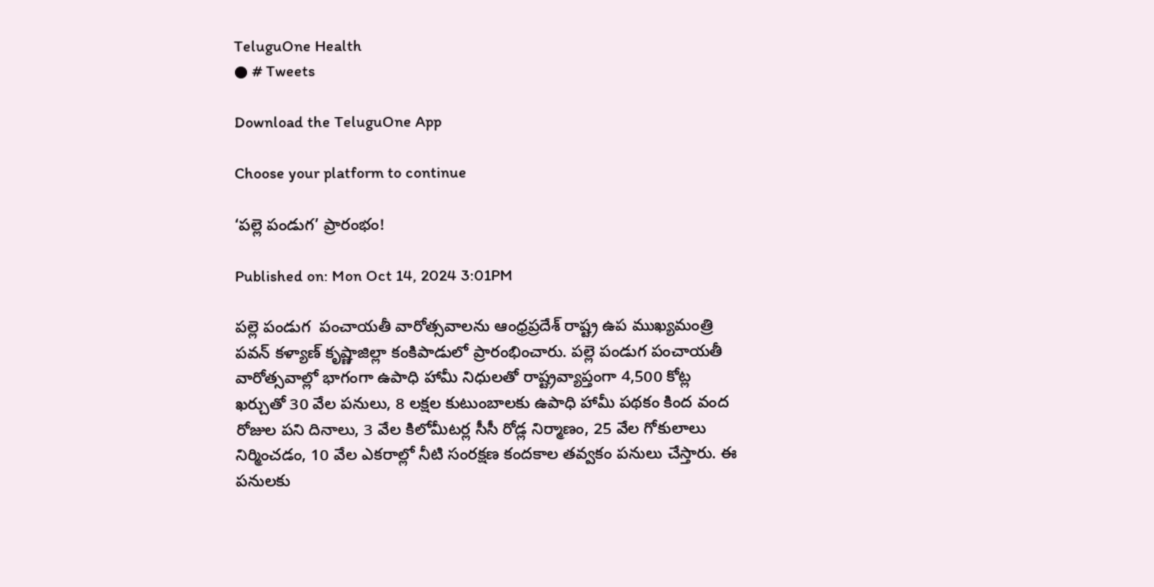TeluguOne Health
● # Tweets

Download the TeluguOne App

Choose your platform to continue

‘పల్లె పండుగ’ ప్రారంభం!

Published on: Mon Oct 14, 2024 3:01PM

పల్లె పండుగ  పంచాయతీ వారోత్సవాలను ఆంధ్రప్రదేశ్ రాష్ట్ర ఉప ముఖ్యమంత్రి పవన్ కళ్యాణ్ కృష్ణాజిల్లా కంకిపాడులో ప్రారంభించారు. పల్లె పండుగ పంచాయతీ వారోత్సవాల్లో భాగంగా ఉపాధి హామీ నిధులతో రాష్ట్రవ్యాప్తంగా 4,500 కోట్ల ఖర్చుతో 30 వేల పనులు, 8 లక్షల కుటుంబాలకు ఉపాధి హామీ పథకం కింద వంద రోజుల పని దినాలు, 3 వేల కిలోమీటర్ల సీసీ రోడ్ల నిర్మాణం, 25 వేల గోకులాలు నిర్మించడం, 10 వేల ఎకరాల్లో నీటి సంరక్షణ కందకాల తవ్వకం పనులు చేస్తారు. ఈ పనులకు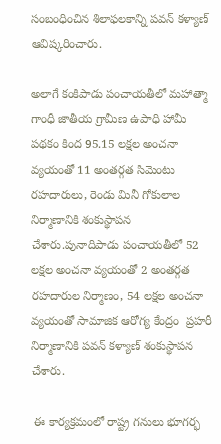సంబంధించిన శిలాఫలకాన్ని పవన్ కళ్యాణ్ ఆవిష్కరించారు.

అలాగే కంకిపాడు పంచాయతీలో మహాత్మా గాంధీ జాతీయ గ్రామీణ ఉపాధి హామీ పథకం కింద 95.15 లక్షల అంచనా వ్యయంతో 11 అంతర్గత సిమెంటు రహదారులు, రెండు మినీ గోకులాల నిర్మాణానికి శంకుస్థాపన చేశారు.పునాదిపాడు పంచాయతీలో 52 లక్షల అంచనా వ్యయంతో 2 అంతర్గత రహదారుల నిర్మాణం, 54 లక్షల అంచనా వ్యయంతో సామాజిక ఆరోగ్య కేంద్రం  ప్రహరీ నిర్మాణానికి పవన్ కళ్యాణ్ శంకుస్థాపన చేశారు.

 ఈ కార్యక్రమంలో రాష్ట్ర గనులు భూగర్భ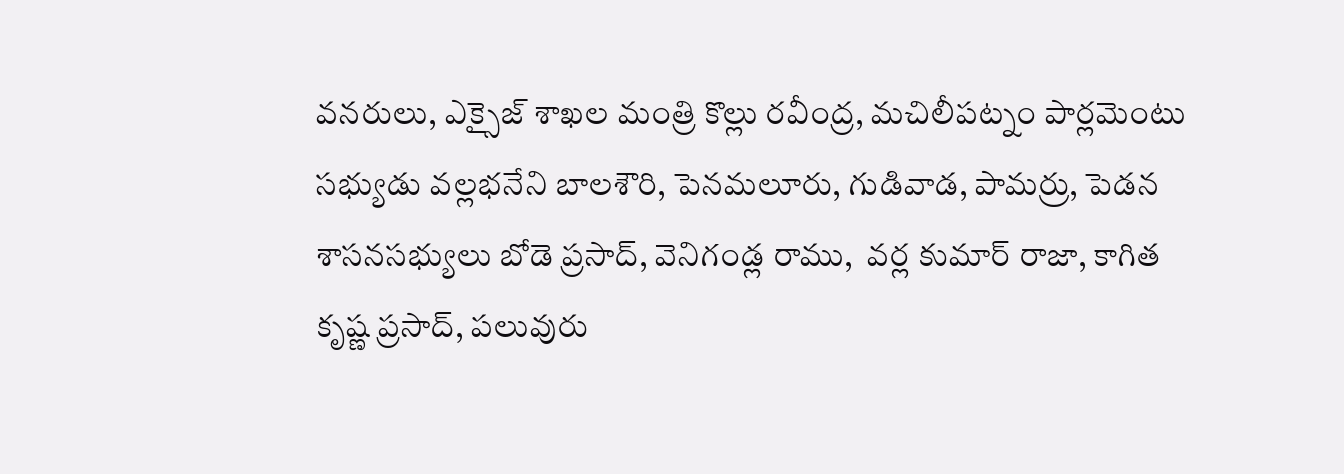వనరులు, ఎక్సైజ్ శాఖల మంత్రి కొల్లు రవీంద్ర, మచిలీపట్నం పార్లమెంటు సభ్యుడు వల్లభనేని బాలశౌరి, పెనమలూరు, గుడివాడ, పామర్రు, పెడన శాసనసభ్యులు బోడె ప్రసాద్, వెనిగండ్ల రాము,  వర్ల కుమార్ రాజా, కాగిత కృష్ణ ప్రసాద్, పలువురు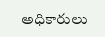అధికారులు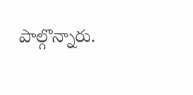పాల్గొన్నారు.